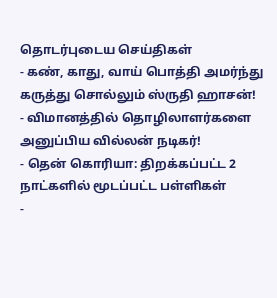தொடர்புடைய செய்திகள்
- கண், காது, வாய் பொத்தி அமர்ந்து கருத்து சொல்லும் ஸ்ருதி ஹாசன்!
- விமானத்தில் தொழிலாளர்களை அனுப்பிய வில்லன் நடிகர்!
- தென் கொரியா: திறக்கப்பட்ட 2 நாட்களில் மூடப்பட்ட பள்ளிகள்
-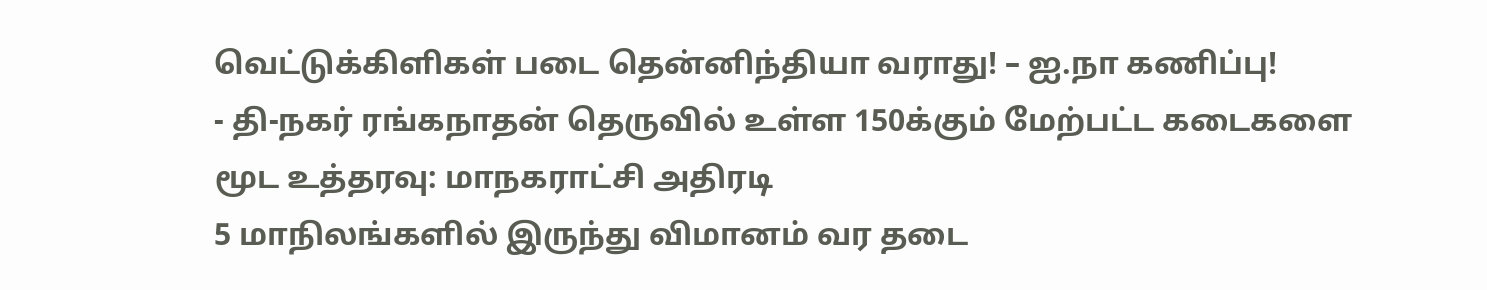வெட்டுக்கிளிகள் படை தென்னிந்தியா வராது! – ஐ.நா கணிப்பு!
- தி-நகர் ரங்கநாதன் தெருவில் உள்ள 150க்கும் மேற்பட்ட கடைகளை மூட உத்தரவு: மாநகராட்சி அதிரடி
5 மாநிலங்களில் இருந்து விமானம் வர தடை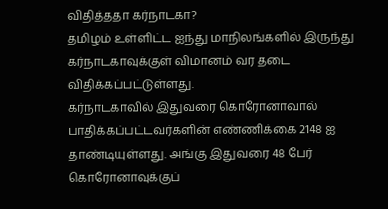விதித்ததா கர்நாடகா?
தமிழம் உள்ளிட்ட ஐந்து மாநிலங்களில் இருந்து கர்நாடகாவுக்குள் விமானம் வர தடை விதிக்கப்பட்டுள்ளது.
கர்நாடகாவில் இதுவரை கொரோனாவால் பாதிக்கப்பட்டவர்களின் எண்ணிக்கை 2148 ஐ தாண்டியுள்ளது. அங்கு இதுவரை 48 பேர் கொரோனாவுக்குப்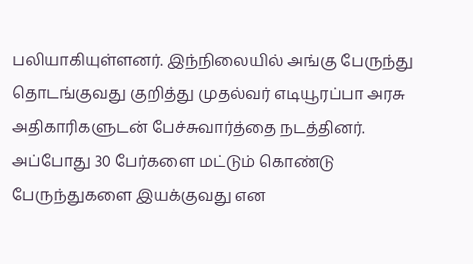பலியாகியுள்ளனர். இந்நிலையில் அங்கு பேருந்து தொடங்குவது குறித்து முதல்வர் எடியூரப்பா அரசு அதிகாரிகளுடன் பேச்சுவார்த்தை நடத்தினர். அப்போது 30 பேர்களை மட்டும் கொண்டு பேருந்துகளை இயக்குவது என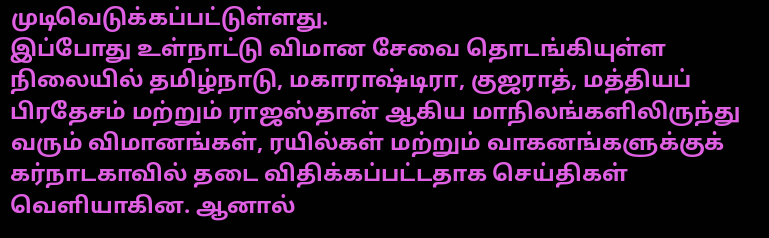முடிவெடுக்கப்பட்டுள்ளது.
இப்போது உள்நாட்டு விமான சேவை தொடங்கியுள்ள நிலையில் தமிழ்நாடு, மகாராஷ்டிரா, குஜராத், மத்தியப் பிரதேசம் மற்றும் ராஜஸ்தான் ஆகிய மாநிலங்களிலிருந்து வரும் விமானங்கள், ரயில்கள் மற்றும் வாகனங்களுக்குக் கர்நாடகாவில் தடை விதிக்கப்பட்டதாக செய்திகள் வெளியாகின. ஆனால்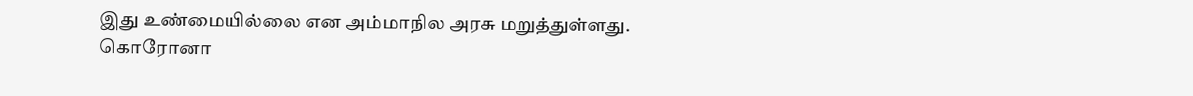இது உண்மையில்லை என அம்மாநில அரசு மறுத்துள்ளது.
கொரோனா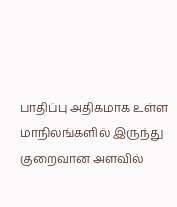பாதிப்பு அதிகமாக உள்ள மாநிலங்களில் இருந்து குறைவான அளவில்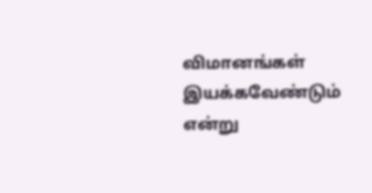விமானங்கள் இயக்கவேண்டும் என்று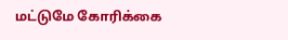மட்டுமே கோரிக்கை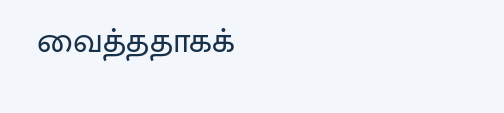வைத்ததாகக்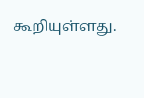கூறியுள்ளது.